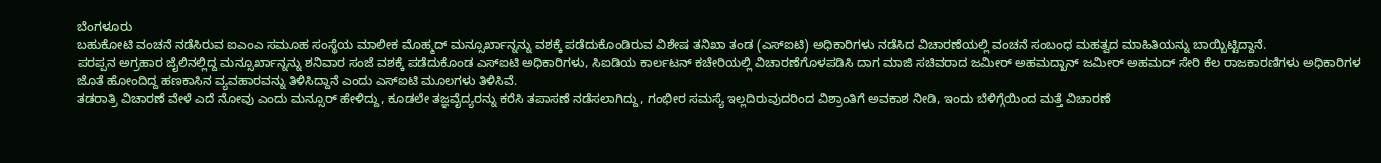ಬೆಂಗಳೂರು
ಬಹುಕೋಟಿ ವಂಚನೆ ನಡೆಸಿರುವ ಐಎಂಎ ಸಮೂಹ ಸಂಸ್ಥೆಯ ಮಾಲೀಕ ಮೊಹ್ಮದ್ ಮನ್ಸೂರ್ಖಾನ್ನನ್ನು ವಶಕ್ಕೆ ಪಡೆದುಕೊಂಡಿರುವ ವಿಶೇಷ ತನಿಖಾ ತಂಡ (ಎಸ್ಐಟಿ) ಅಧಿಕಾರಿಗಳು ನಡೆಸಿದ ವಿಚಾರಣೆಯಲ್ಲಿ ವಂಚನೆ ಸಂಬಂಧ ಮಹತ್ವದ ಮಾಹಿತಿಯನ್ನು ಬಾಯ್ಬಿಟ್ಟಿದ್ದಾನೆ.
ಪರಪ್ಪನ ಅಗ್ರಹಾರ ಜೈಲಿನಲ್ಲಿದ್ದ ಮನ್ಸೂರ್ಖಾನ್ನನ್ನು ಶನಿವಾರ ಸಂಜೆ ವಶಕ್ಕೆ ಪಡೆದುಕೊಂಡ ಎಸ್ಐಟಿ ಅಧಿಕಾರಿಗಳು, ಸಿಐಡಿಯ ಕಾರ್ಲಟನ್ ಕಚೇರಿಯಲ್ಲಿ ವಿಚಾರಣೆಗೊಳಪಡಿಸಿ ದಾಗ ಮಾಜಿ ಸಚಿವರಾದ ಜಮೀರ್ ಅಹಮದ್ಖಾನ್ ಜಮೀರ್ ಅಹಮದ್ ಸೇರಿ ಕೆಲ ರಾಜಕಾರಣಿಗಳು ಅಧಿಕಾರಿಗಳ ಜೊತೆ ಹೋಂದಿದ್ದ ಹಣಕಾಸಿನ ವ್ಯವಹಾರವನ್ನು ತಿಳಿಸಿದ್ದಾನೆ ಎಂದು ಎಸ್ಐಟಿ ಮೂಲಗಳು ತಿಳಿಸಿವೆ.
ತಡರಾತ್ರಿ ವಿಚಾರಣೆ ವೇಳೆ ಎದೆ ನೋವು ಎಂದು ಮನ್ಸೂರ್ ಹೇಳಿದ್ದು, ಕೂಡಲೇ ತಜ್ಞವೈದ್ಯರನ್ನು ಕರೆಸಿ ತಪಾಸಣೆ ನಡೆಸಲಾಗಿದ್ದು, ಗಂಭೀರ ಸಮಸ್ಯೆ ಇಲ್ಲದಿರುವುದರಿಂದ ವಿಶ್ರಾಂತಿಗೆ ಅವಕಾಶ ನೀಡಿ, ಇಂದು ಬೆಳಿಗ್ಗೆಯಿಂದ ಮತ್ತೆ ವಿಚಾರಣೆ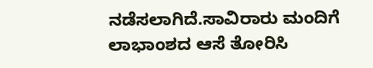ನಡೆಸಲಾಗಿದೆ.ಸಾವಿರಾರು ಮಂದಿಗೆ ಲಾಭಾಂಶದ ಆಸೆ ತೋರಿಸಿ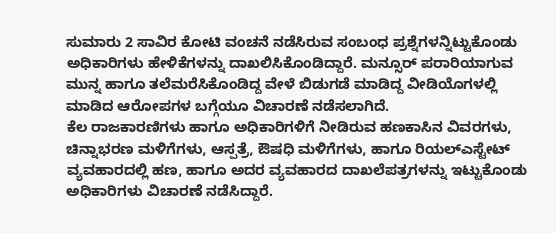ಸುಮಾರು 2 ಸಾವಿರ ಕೋಟಿ ವಂಚನೆ ನಡೆಸಿರುವ ಸಂಬಂಧ ಪ್ರಶ್ನೆಗಳನ್ನಿಟ್ಟುಕೊಂಡು ಅಧಿಕಾರಿಗಳು ಹೇಳಿಕೆಗಳನ್ನು ದಾಖಲಿಸಿಕೊಂಡಿದ್ದಾರೆ. ಮನ್ಸೂರ್ ಪರಾರಿಯಾಗುವ ಮುನ್ನ ಹಾಗೂ ತಲೆಮರೆಸಿಕೊಂಡಿದ್ದ ವೇಳೆ ಬಿಡುಗಡೆ ಮಾಡಿದ್ದ ವೀಡಿಯೊಗಳಲ್ಲಿ ಮಾಡಿದ ಆರೋಪಗಳ ಬಗ್ಗೆಯೂ ವಿಚಾರಣೆ ನಡೆಸಲಾಗಿದೆ.
ಕೆಲ ರಾಜಕಾರಣಿಗಳು ಹಾಗೂ ಅಧಿಕಾರಿಗಳಿಗೆ ನೀಡಿರುವ ಹಣಕಾಸಿನ ವಿವರಗಳು, ಚಿನ್ನಾಭರಣ ಮಳಿಗೆಗಳು, ಆಸ್ಪತ್ರೆ, ಔಷಧಿ ಮಳಿಗೆಗಳು, ಹಾಗೂ ರಿಯಲ್ಎಸ್ಟೇಟ್ ವ್ಯವಹಾರದಲ್ಲಿ ಹಣ, ಹಾಗೂ ಅದರ ವ್ಯವಹಾರದ ದಾಖಲೆಪತ್ರಗಳನ್ನು ಇಟ್ಟುಕೊಂಡು ಅಧಿಕಾರಿಗಳು ವಿಚಾರಣೆ ನಡೆಸಿದ್ದಾರೆ.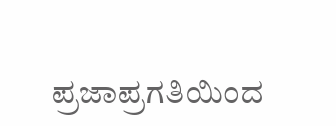ಪ್ರಜಾಪ್ರಗತಿಯಿಂದ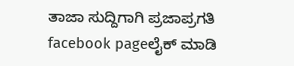ತಾಜಾ ಸುದ್ದಿಗಾಗಿ ಪ್ರಜಾಪ್ರಗತಿ facebook pageಲೈಕ್ ಮಾಡಿ